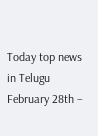Today top news in Telugu February 28th –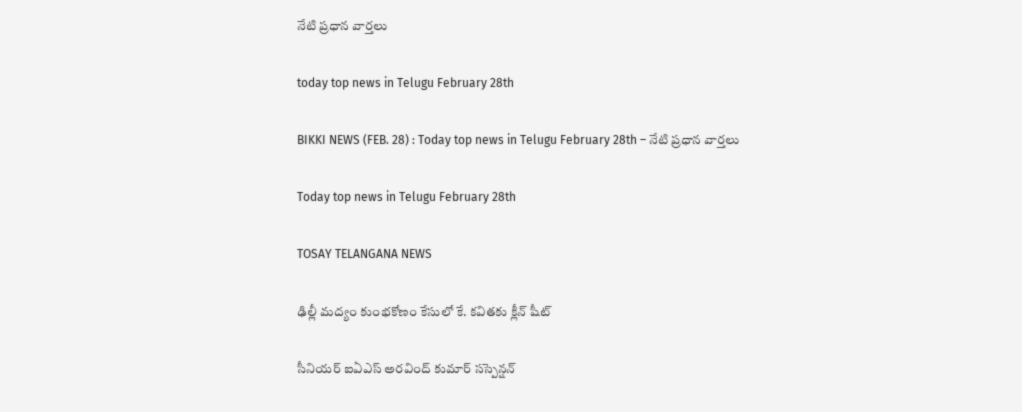నేటి ప్రధాన వార్తలు

today top news in Telugu February 28th

BIKKI NEWS (FEB. 28) : Today top news in Telugu February 28th – నేటి ప్రధాన వార్తలు

Today top news in Telugu February 28th

TOSAY TELANGANA NEWS

ఢిల్లీ మద్యం కుంభకోణం కేసులో కే. కవితకు క్లీన్ షీట్

సీనియర్ ఐఏఎస్ అరవింద్ కుమార్ సస్పెన్షన్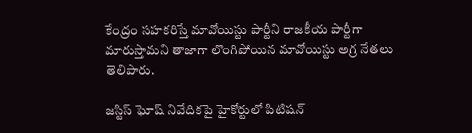కేంద్రం సహకరిస్తే మావోయిస్టు పార్టీని రాజకీయ పార్టీగా మారుస్తామని తాజాగా లొంగిపోయిన మావోయిస్టు అగ్ర నేతలు తెలిపారు.

జస్టిస్ ఘోష్ నివేదికపై హైకోర్టులో పిటిషన్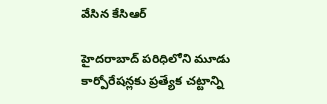వేసిన కేసిఆర్

హైదరాబాద్ పరిధిలోని మూడు కార్పోరేషన్లకు ప్రత్యేక చట్టాన్ని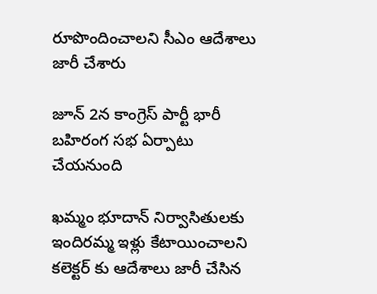రూపొందించాలని సీఎం ఆదేశాలు జారీ చేశారు

జూన్ 2న కాంగ్రెస్ పార్టీ భారీ బహిరంగ సభ ఏర్పాటు చేయనుంది

ఖమ్మం భూదాన్ నిర్వాసితులకు ఇందిరమ్మ ఇళ్లు కేటాయించాలని కలెక్టర్ కు ఆదేశాలు జారీ చేసిన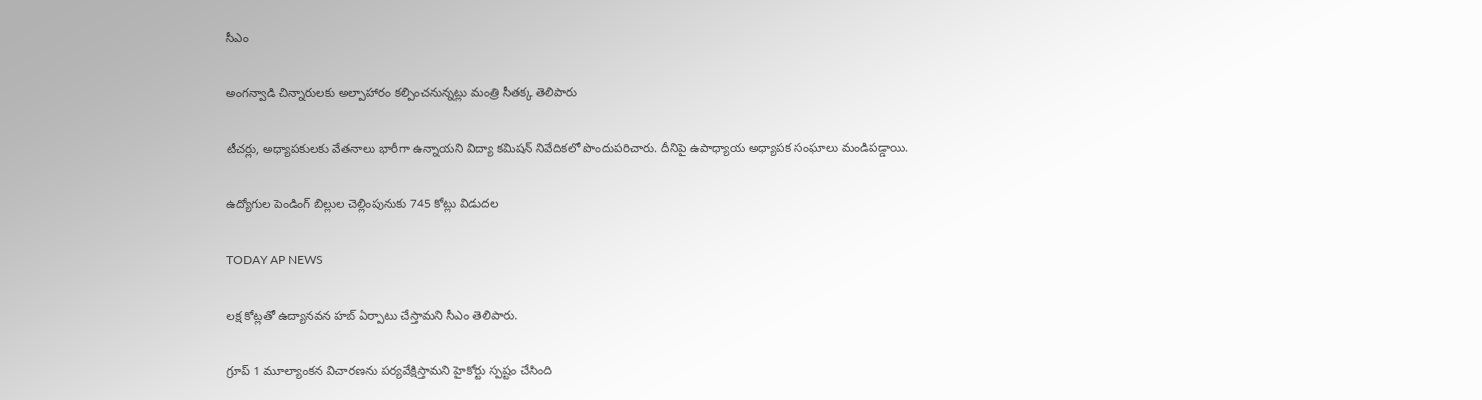సీఎం

అంగన్వాడి చిన్నారులకు అల్పాహారం కల్పించనున్నట్లు మంత్రి సీతక్క తెలిపారు

టీచర్లు, అధ్యాపకులకు వేతనాలు భారీగా ఉన్నాయని విద్యా కమిషన్ నివేదికలో పొందుపరిచారు. దీనిపై ఉపాధ్యాయ అధ్యాపక సంఘాలు మండిపడ్డాయి.

ఉద్యోగుల పెండింగ్ బిల్లుల చెల్లింపునుకు 745 కోట్లు విడుదల

TODAY AP NEWS

లక్ష కోట్లతో ఉద్యానవన హబ్ ఏర్పాటు చేస్తామని సీఎం తెలిపారు.

గ్రూప్ 1 మూల్యాంకన విచారణను పర్యవేక్షిస్తామని హైకోర్టు స్పష్టం చేసింది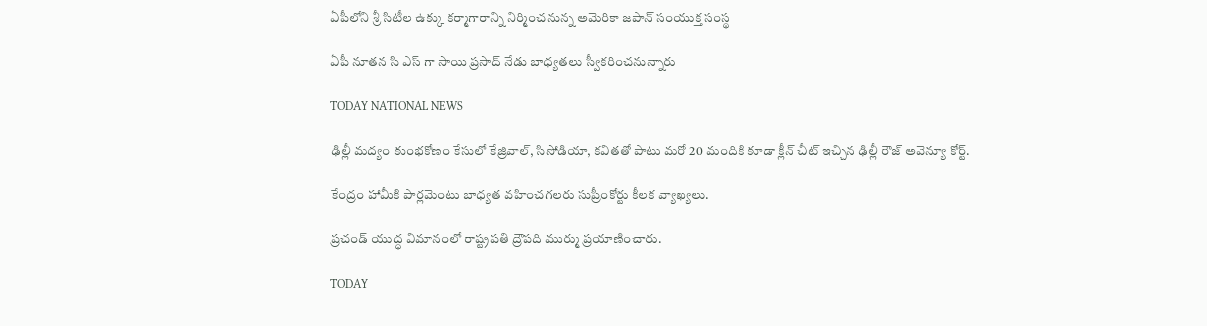ఏపీలోని శ్రీ సిటీల ఉక్కు కర్మాగారాన్ని నిర్మించనున్న అమెరికా జపాన్ సంయుక్త సంస్థ

ఏపీ నూతన సి ఎస్ గా సాయి ప్రసాద్ నేడు బాధ్యతలు స్వీకరించనున్నారు

TODAY NATIONAL NEWS

ఢిల్లీ మద్యం కుంభకోణం కేసులో కేజ్రివాల్, సిసోడియా, కవితతో పాటు మరో 20 మందికి కూడా క్లీన్ చీట్ ఇచ్చిన ఢిల్లీ రౌజ్ అవెన్యూ కోర్ట్.

కేంద్రం హామీకి పార్లమెంటు బాధ్యత వహించగలరు సుప్రీంకోర్టు కీలక వ్యాఖ్యలు.

ప్రచండ్ యుద్ధ విమానంలో రాష్ట్రపతి ద్రౌపది ముర్ము ప్రయాణించారు.

TODAY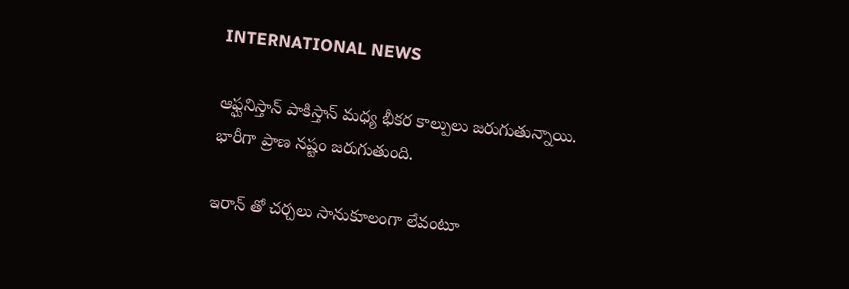INTERNATIONAL NEWS

ఆఫ్ఘనిస్తాన్ పాకిస్తాన్ మధ్య భీకర కాల్పులు జరుగుతున్నాయి. భారీగా ప్రాణ నష్టం జరుగుతుంది.

ఇరాన్ తో చర్చలు సానుకూలంగా లేవంటూ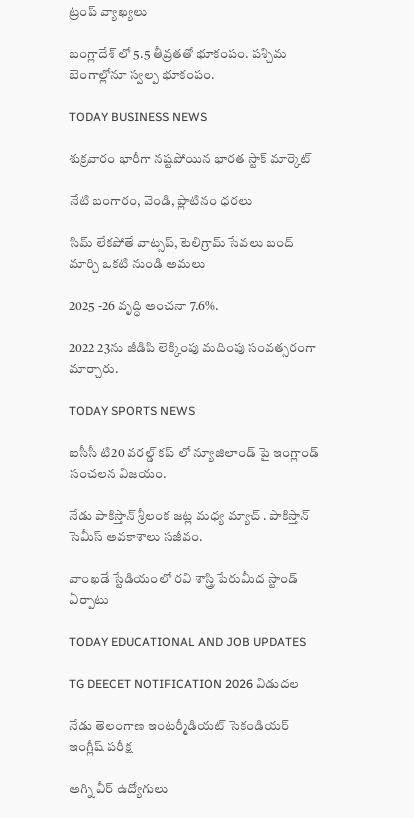ట్రంప్ వ్యాఖ్యలు

బంగ్లాదేశ్ లో 5.5 తీవ్రతతో భూకంపం. పశ్చిమ బెంగాల్లోనూ స్వల్ప భూకంపం.

TODAY BUSINESS NEWS

శుక్రవారం భారీగా నష్టపోయిన భారత స్టాక్ మార్కెట్

నేటి బంగారం, వెండి, ప్లాటినం ధరలు

సిమ్ లేకపోతే వాట్సప్, టెలిగ్రామ్ సేవలు బంద్ మార్చి ఒకటి నుండి అమలు

2025 -26 వృద్ధి అంచనా 7.6%.

2022 23ను జీడిపి లెక్కింపు మదింపు సంవత్సరంగా మార్చారు.

TODAY SPORTS NEWS

ఐసీసీ టి20 వరల్డ్ కప్ లో న్యూజిలాండ్ పై ఇంగ్లాండ్ సంచలన విజయం.

నేడు పాకిస్తాన్ శ్రీలంక జట్ల మధ్య మ్యాచ్ . పాకిస్తాన్ సెమీస్ అవకాశాలు సజీవం.

వాంఖడే స్టేడియంలో రవి శాస్త్రి పేరుమీద స్టాండ్ ఏర్పాటు

TODAY EDUCATIONAL AND JOB UPDATES

TG DEECET NOTIFICATION 2026 విడుదల

నేడు తెలంగాణ ఇంటర్మీడియట్ సెకండియర్ ఇంగ్లీష్ పరీక్ష

అగ్ని వీర్ ఉద్యోగులు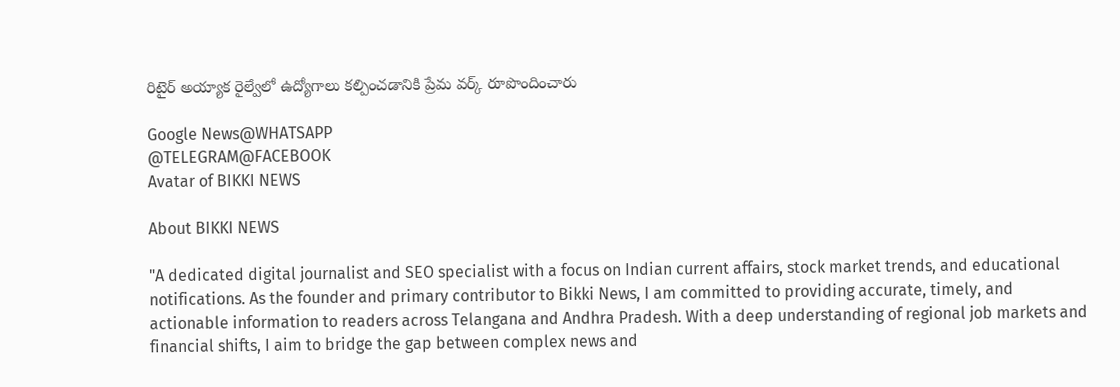రిటైర్ అయ్యాక రైల్వేలో ఉద్యోగాలు కల్పించడానికి ప్రేమ వర్క్ రూపొందించారు

Google News@WHATSAPP
@TELEGRAM@FACEBOOK
Avatar of BIKKI NEWS

About BIKKI NEWS

"A dedicated digital journalist and SEO specialist with a focus on Indian current affairs, stock market trends, and educational notifications. As the founder and primary contributor to Bikki News, I am committed to providing accurate, timely, and actionable information to readers across Telangana and Andhra Pradesh. With a deep understanding of regional job markets and financial shifts, I aim to bridge the gap between complex news and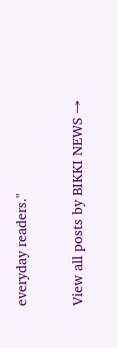everyday readers."

View all posts by BIKKI NEWS →